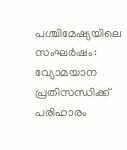പശ്ചിമേഷ്യയിലെ സംഘര്‍ഷം: വ്യോമയാന പ്രതിസന്ധിക്ക് പരിഹാരം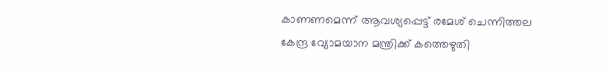കാണണമെന്ന് ആവശ്യപ്പെട്ട് രമേശ് ചെന്നിത്തല കേന്ദ്ര വ്യോമയാന മന്ത്രിക്ക് കത്തെഴുതി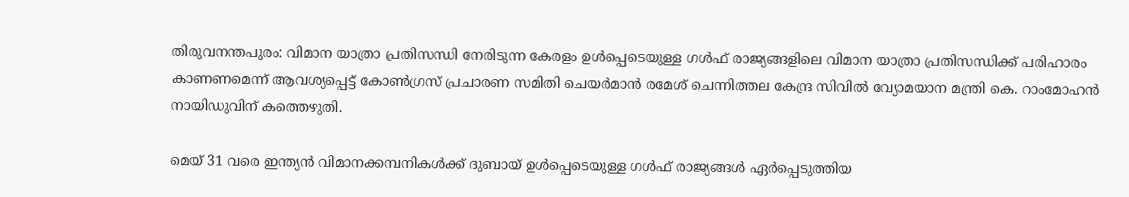തിരുവനന്തപുരം: വിമാന യാത്രാ പ്രതിസന്ധി നേരിടുന്ന കേരളം ഉൾപ്പെടെയുള്ള ഗൾഫ് രാജ്യങ്ങളിലെ വിമാന യാത്രാ പ്രതിസന്ധിക്ക് പരിഹാരം കാണണമെന്ന് ആവശ്യപ്പെട്ട് കോൺഗ്രസ് പ്രചാരണ സമിതി ചെയർമാൻ രമേശ് ചെന്നിത്തല കേന്ദ്ര സിവിൽ വ്യോമയാന മന്ത്രി കെ. റാംമോഹൻ നായിഡുവിന് കത്തെഴുതി.

മെയ് 31 വരെ ഇന്ത്യൻ വിമാനക്കമ്പനികൾക്ക് ദുബായ് ഉൾപ്പെടെയുള്ള ഗൾഫ് രാജ്യങ്ങൾ ഏർപ്പെടുത്തിയ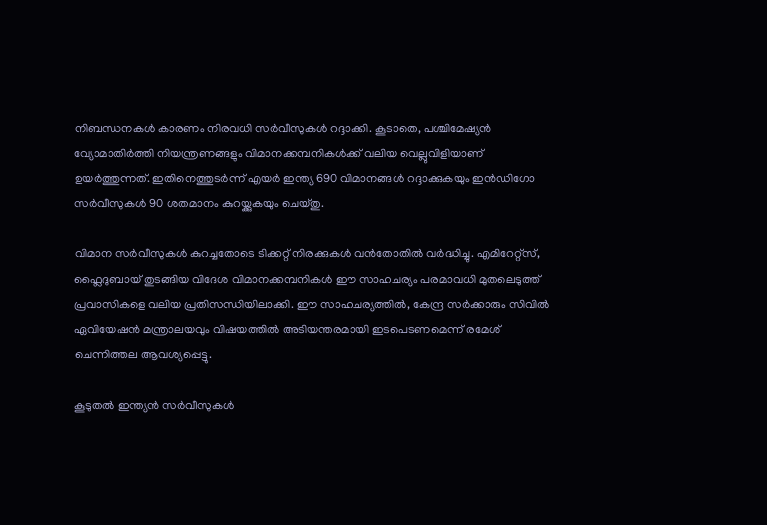നിബന്ധനകൾ കാരണം നിരവധി സർവീസുകൾ റദ്ദാക്കി. കൂടാതെ, പശ്ചിമേഷ്യൻ വ്യോമാതിർത്തി നിയന്ത്രണങ്ങളും വിമാനക്കമ്പനികൾക്ക് വലിയ വെല്ലുവിളിയാണ് ഉയർത്തുന്നത്. ഇതിനെത്തുടർന്ന് എയർ ഇന്ത്യ 690 വിമാനങ്ങൾ റദ്ദാക്കുകയും ഇൻഡിഗോ സർവീസുകൾ 90 ശതമാനം കുറയ്ക്കുകയും ചെയ്തു.

വിമാന സർവീസുകൾ കുറച്ചതോടെ ടിക്കറ്റ് നിരക്കുകൾ വൻതോതിൽ വർദ്ധിച്ചു. എമിറേറ്റ്‌സ്, ഫ്ലൈദുബായ് തുടങ്ങിയ വിദേശ വിമാനക്കമ്പനികൾ ഈ സാഹചര്യം പരമാവധി മുതലെടുത്ത് പ്രവാസികളെ വലിയ പ്രതിസന്ധിയിലാക്കി. ഈ സാഹചര്യത്തിൽ, കേന്ദ്ര സർക്കാരും സിവിൽ ഏവിയേഷൻ മന്ത്രാലയവും വിഷയത്തിൽ അടിയന്തരമായി ഇടപെടണമെന്ന് രമേശ് ചെന്നിത്തല ആവശ്യപ്പെട്ടു.

കൂടുതൽ ഇന്ത്യൻ സർവീസുകൾ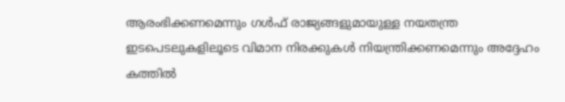ആരംഭിക്കണമെന്നും ഗൾഫ് രാജ്യങ്ങളുമായുള്ള നയതന്ത്ര ഇടപെടലുകളിലൂടെ വിമാന നിരക്കുകൾ നിയന്ത്രിക്കണമെന്നും അദ്ദേഹം കത്തിൽ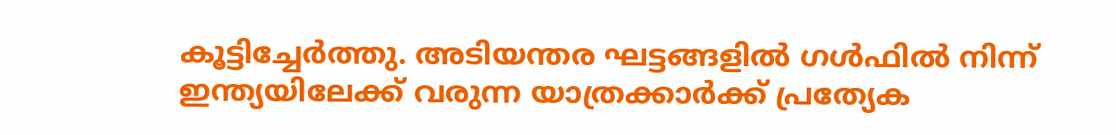കൂട്ടിച്ചേർത്തു. അടിയന്തര ഘട്ടങ്ങളിൽ ഗൾഫിൽ നിന്ന് ഇന്ത്യയിലേക്ക് വരുന്ന യാത്രക്കാർക്ക് പ്രത്യേക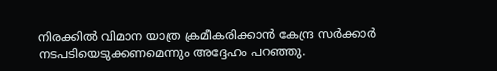നിരക്കിൽ വിമാന യാത്ര ക്രമീകരിക്കാൻ കേന്ദ്ര സർക്കാർ നടപടിയെടുക്കണമെന്നും അദ്ദേഹം പറഞ്ഞു.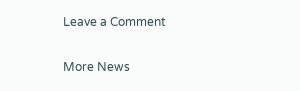Leave a Comment

More News